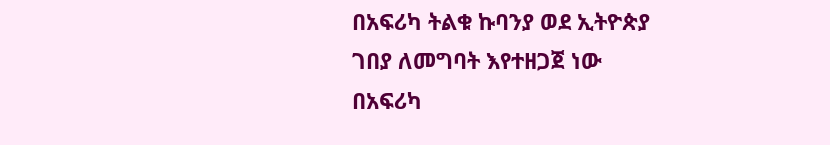በአፍሪካ ትልቁ ኩባንያ ወደ ኢትዮጵያ
ገበያ ለመግባት እየተዘጋጀ ነው
በአፍሪካ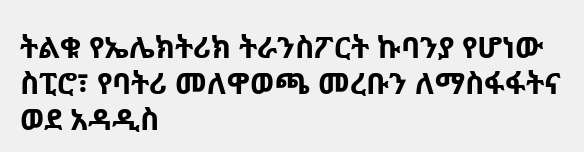ትልቁ የኤሌክትሪክ ትራንስፖርት ኩባንያ የሆነው ስፒሮ፣ የባትሪ መለዋወጫ መረቡን ለማስፋፋትና ወደ አዳዲስ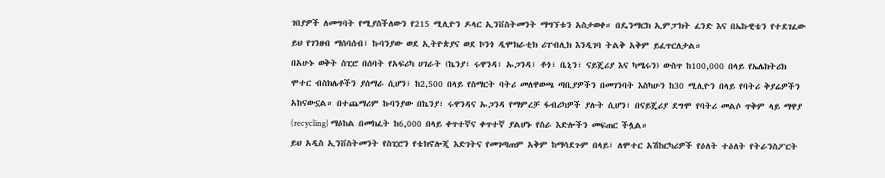ገበያዎች ለመግባት የሚያስችለውን የ215 ሚሊዮን ዶላር ኢንቨስትመንት ማግኘቱን አስታወቀ። በዴንማርክ ኢምፓክት ፈንድ እና በኤኩዊቴን የተደገፈው ይህ የገንዘብ ማሰባሰብ፣ ኩባንያው ወደ ኢትዮጵያና ወደ ኮንጎ ዲሞክራቲክ ሪፐብሊክ እንዲገባ ትልቅ አቅም ይፈጥርለታል።
በአሁኑ ወቅት ስፒሮ በሰባት የአፍሪካ ሀገራት (ኬንያ፣ ሩዋንዳ፣ ኡጋንዳ፣ ቶጎ፣ ቤኒን፣ ናይጄሪያ እና ካሜሩን) ውስጥ ከ100,000 በላይ የኤሌክትሪክ ሞተር ብስክሌቶችን ያሰማራ ሲሆን፣ ከ2,500 በላይ የስማርት ባትሪ መለዋወጫ ጣቢያዎችን በመገንባት እስካሁን ከ30 ሚሊዮን በላይ የባትሪ ቅያሬዎችን አከናውኗል። በተጨማሪም ኩባንያው በኬንያ፣ ሩዋንዳና ኡጋንዳ የማምረቻ ፋብሪካዎች ያሉት ሲሆን፣ በናይጄሪያ ደግሞ የባትሪ መልሶ ጥቅም ላይ ማዋያ (recycling) ማዕከል በመክፈት ከ6,000 በላይ ቀጥተኛና ቀጥተኛ ያልሆኑ የስራ እድሎችን መፍጠር ችሏል።
ይህ አዲስ ኢንቨስትመንት የስፒሮን የቴክኖሎጂ እድገትና የመገጣጠም አቅም ከማሳደጉም በላይ፣ ለሞተር አሽከርካሪዎች የዕለት ተዕለት የትራንስፖርት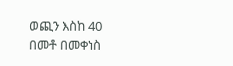ወጪን እስከ 40 በመቶ በመቀነስ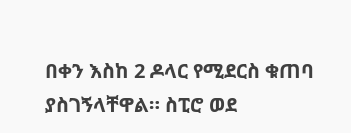በቀን እስከ 2 ዶላር የሚደርስ ቁጠባ ያስገኝላቸዋል። ስፒሮ ወደ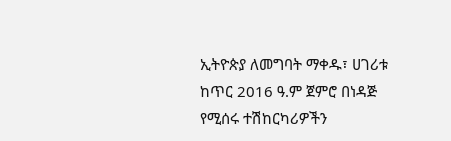ኢትዮጵያ ለመግባት ማቀዱ፣ ሀገሪቱ ከጥር 2016 ዓ.ም ጀምሮ በነዳጅ የሚሰሩ ተሽከርካሪዎችን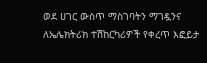ወደ ሀገር ውስጥ ማስገባትን ማገዷንና ለኤሌክትሪክ ተሽከርካሪዎች የቀረጥ እፎይታ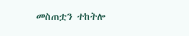መስጠቷን ተከትሎ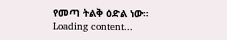የመጣ ትልቅ ዕድል ነው።
Loading content...